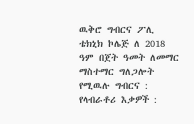ዉቅሮ ግብርና ፖሊ ቴክኒክ ኮሌጅ ለ 2018 ዓም በጀት ዓመት ለመማር ማስተማር ግለጋሎት የሚዉሉ ግብርና : የላብራቶሪ እቃዎች :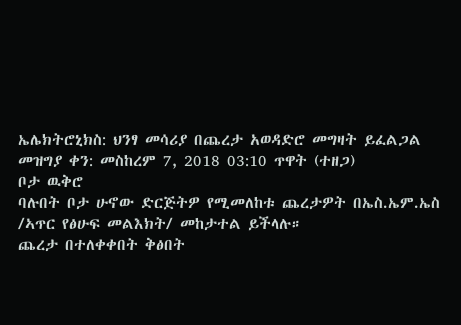ኤሌክትሮኒክስ: ህንፃ መሳሪያ በጨረታ አወዳድሮ መግዛት ይፈልጋል
መዝግያ ቀን: መስከረም 7, 2018 03:10 ጥዋት (ተዘጋ)
ቦታ ዉቅሮ
ባሉበት ቦታ ሁኖው ድርጅትዎ የሚመለከቱ ጨረታዎት በኤስ.ኤም.ኤስ /ኣጥር የፅሁፍ መልእክት/ መከታተል ይችላሉ።
ጨረታ በተለቀቀበት ቅፅበት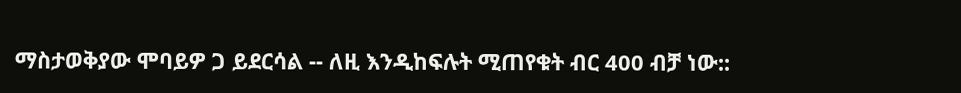ማስታወቅያው ሞባይዎ ጋ ይደርሳል -- ለዚ እንዲከፍሉት ሚጠየቁት ብር 400 ብቻ ነው::